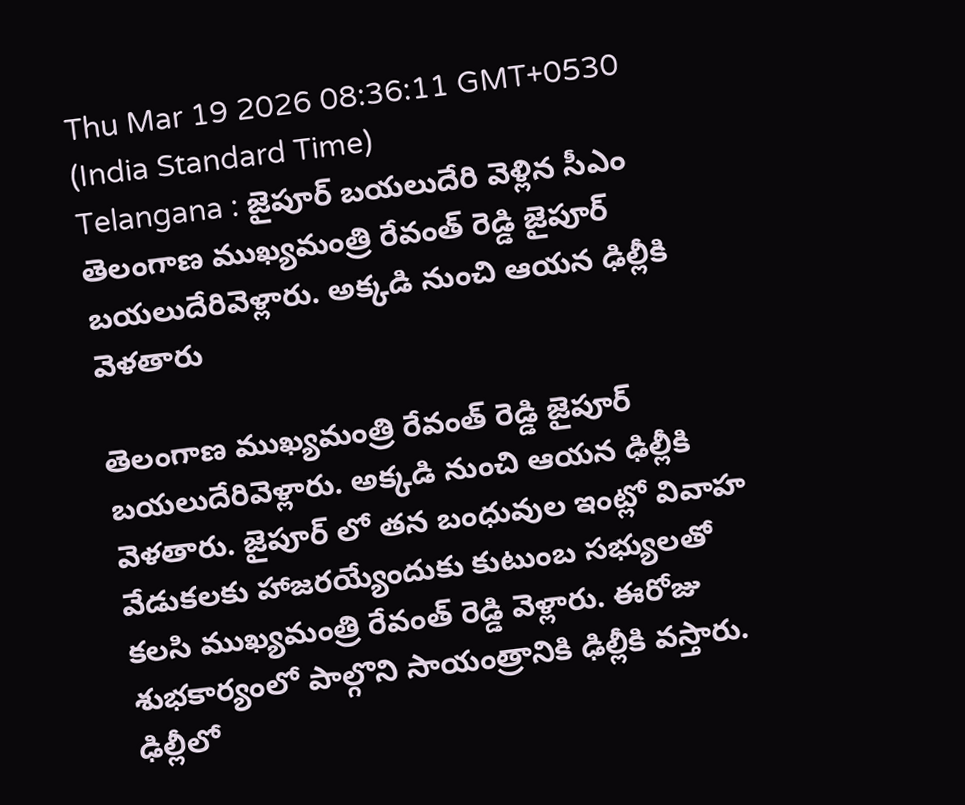Thu Mar 19 2026 08:36:11 GMT+0530 (India Standard Time)
Telangana : జైపూర్ బయలుదేరి వెళ్లిన సీఎం
తెలంగాణ ముఖ్యమంత్రి రేవంత్ రెడ్డి జైపూర్ బయలుదేరివెళ్లారు. అక్కడి నుంచి ఆయన ఢిల్లీకి వెళతారు

తెలంగాణ ముఖ్యమంత్రి రేవంత్ రెడ్డి జైపూర్ బయలుదేరివెళ్లారు. అక్కడి నుంచి ఆయన ఢిల్లీకి వెళతారు. జైపూర్ లో తన బంధువుల ఇంట్లో వివాహ వేడుకలకు హాజరయ్యేందుకు కుటుంబ సభ్యులతో కలసి ముఖ్యమంత్రి రేవంత్ రెడ్డి వెళ్లారు. ఈరోజు శుభకార్యంలో పాల్గొని సాయంత్రానికి ఢిల్లీకి వస్తారు. ఢిల్లీలో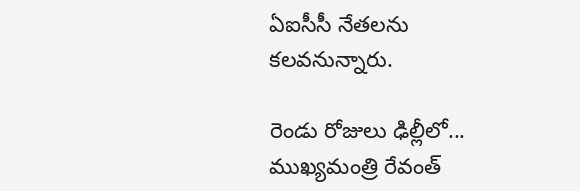ఏఐసీసీ నేతలను కలవనున్నారు.

రెండు రోజులు ఢిల్లీలో...
ముఖ్యమంత్రి రేవంత్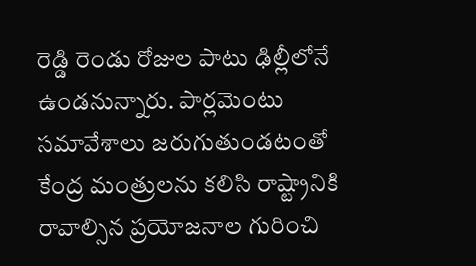రెడ్డి రెండు రోజుల పాటు ఢిల్లీలోనే ఉండనున్నారు. పార్లమెంటు సమావేశాలు జరుగుతుండటంతో కేంద్ర మంత్రులను కలిసి రాష్ట్రానికి రావాల్సిన ప్రయోజనాల గురించి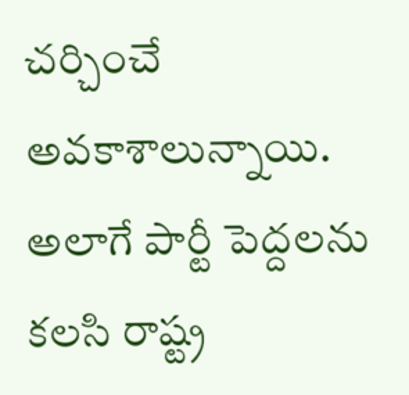చర్చించే అవకాశాలున్నాయి. అలాగే పార్టీ పెద్దలను కలసి రాష్ట్ర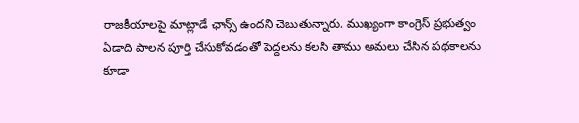రాజకీయాలపై మాట్లాడే ఛాన్స్ ఉందని చెబుతున్నారు. ముఖ్యంగా కాంగ్రెస్ ప్రభుత్వం ఏడాది పాలన పూర్తి చేసుకోవడంతో పెద్దలను కలసి తాము అమలు చేసిన పథకాలను కూడా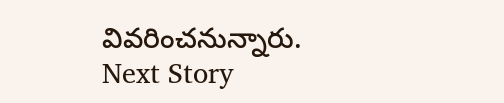వివరించనున్నారు.
Next Story